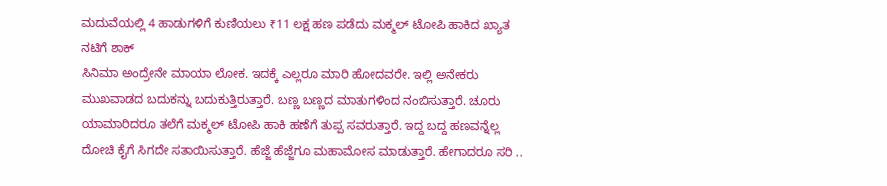ಮದುವೆಯಲ್ಲಿ 4 ಹಾಡುಗಳಿಗೆ ಕುಣಿಯಲು ₹11 ಲಕ್ಷ ಹಣ ಪಡೆದು ಮಕ್ಮಲ್ ಟೋಪಿ ಹಾಕಿದ ಖ್ಯಾತ ನಟಿಗೆ ಶಾಕ್
ಸಿನಿಮಾ ಅಂದ್ರೇನೇ ಮಾಯಾ ಲೋಕ. ಇದಕ್ಕೆ ಎಲ್ಲರೂ ಮಾರಿ ಹೋದವರೇ. ಇಲ್ಲಿ ಅನೇಕರು ಮುಖವಾಡದ ಬದುಕನ್ನು ಬದುಕುತ್ತಿರುತ್ತಾರೆ. ಬಣ್ಣ ಬಣ್ಣದ ಮಾತುಗಳಿಂದ ನಂಬಿಸುತ್ತಾರೆ. ಚೂರು ಯಾಮಾರಿದರೂ ತಲೆಗೆ ಮಕ್ಮಲ್ ಟೋಪಿ ಹಾಕಿ ಹಣೆಗೆ ತುಪ್ಪ ಸವರುತ್ತಾರೆ. ಇದ್ದ ಬದ್ದ ಹಣವನ್ನೆಲ್ಲ ದೋಚಿ ಕೈಗೆ ಸಿಗದೇ ಸತಾಯಿಸುತ್ತಾರೆ. ಹೆಜ್ಜೆ ಹೆಜ್ಜೆಗೂ ಮಹಾಮೋಸ ಮಾಡುತ್ತಾರೆ. ಹೇಗಾದರೂ ಸರಿ ..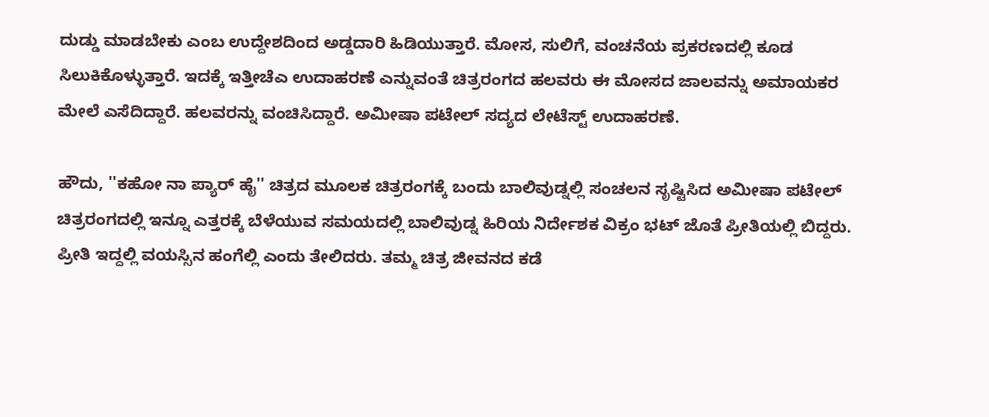ದುಡ್ಡು ಮಾಡಬೇಕು ಎಂಬ ಉದ್ದೇಶದಿಂದ ಅಡ್ಡದಾರಿ ಹಿಡಿಯುತ್ತಾರೆ. ಮೋಸ, ಸುಲಿಗೆ, ವಂಚನೆಯ ಪ್ರಕರಣದಲ್ಲಿ ಕೂಡ ಸಿಲುಕಿಕೊಳ್ಳುತ್ತಾರೆ. ಇದಕ್ಕೆ ಇತ್ತೀಚೆಎ ಉದಾಹರಣೆ ಎನ್ನುವಂತೆ ಚಿತ್ರರಂಗದ ಹಲವರು ಈ ಮೋಸದ ಜಾಲವನ್ನು ಅಮಾಯಕರ ಮೇಲೆ ಎಸೆದಿದ್ದಾರೆ. ಹಲವರನ್ನು ವಂಚಿಸಿದ್ದಾರೆ. ಅಮೀಷಾ ಪಟೇಲ್ ಸದ್ಯದ ಲೇಟೆಸ್ಟ್ ಉದಾಹರಣೆ.

ಹೌದು, ''ಕಹೋ ನಾ ಪ್ಯಾರ್ ಹೈ'' ಚಿತ್ರದ ಮೂಲಕ ಚಿತ್ರರಂಗಕ್ಕೆ ಬಂದು ಬಾಲಿವುಡ್ನಲ್ಲಿ ಸಂಚಲನ ಸೃಷ್ಟಿಸಿದ ಅಮೀಷಾ ಪಟೇಲ್ ಚಿತ್ರರಂಗದಲ್ಲಿ ಇನ್ನೂ ಎತ್ತರಕ್ಕೆ ಬೆಳೆಯುವ ಸಮಯದಲ್ಲಿ ಬಾಲಿವುಡ್ನ ಹಿರಿಯ ನಿರ್ದೇಶಕ ವಿಕ್ರಂ ಭಟ್ ಜೊತೆ ಪ್ರೀತಿಯಲ್ಲಿ ಬಿದ್ದರು. ಪ್ರೀತಿ ಇದ್ದಲ್ಲಿ ವಯಸ್ಸಿನ ಹಂಗೆಲ್ಲಿ ಎಂದು ತೇಲಿದರು. ತಮ್ಮ ಚಿತ್ರ ಜೀವನದ ಕಡೆ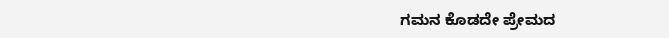ಗಮನ ಕೊಡದೇ ಪ್ರೇಮದ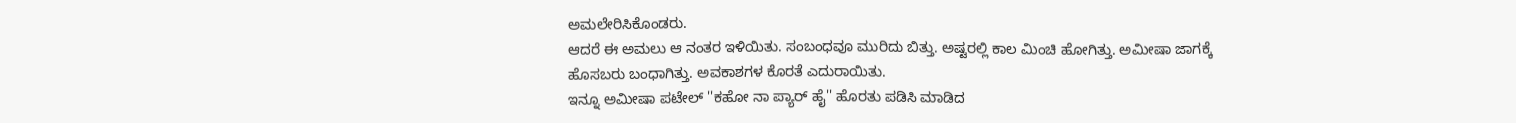ಅಮಲೇರಿಸಿಕೊಂಡರು.
ಆದರೆ ಈ ಅಮಲು ಆ ನಂತರ ಇಳಿಯಿತು. ಸಂಬಂಧವೂ ಮುರಿದು ಬಿತ್ತು. ಅಷ್ಟರಲ್ಲಿ ಕಾಲ ಮಿಂಚಿ ಹೋಗಿತ್ತು. ಅಮೀಷಾ ಜಾಗಕ್ಕೆ ಹೊಸಬರು ಬಂಧಾಗಿತ್ತು. ಅವಕಾಶಗಳ ಕೊರತೆ ಎದುರಾಯಿತು.
ಇನ್ನೂ ಅಮೀಷಾ ಪಟೇಲ್ ''ಕಹೋ ನಾ ಪ್ಯಾರ್ ಹೈ'' ಹೊರತು ಪಡಿಸಿ ಮಾಡಿದ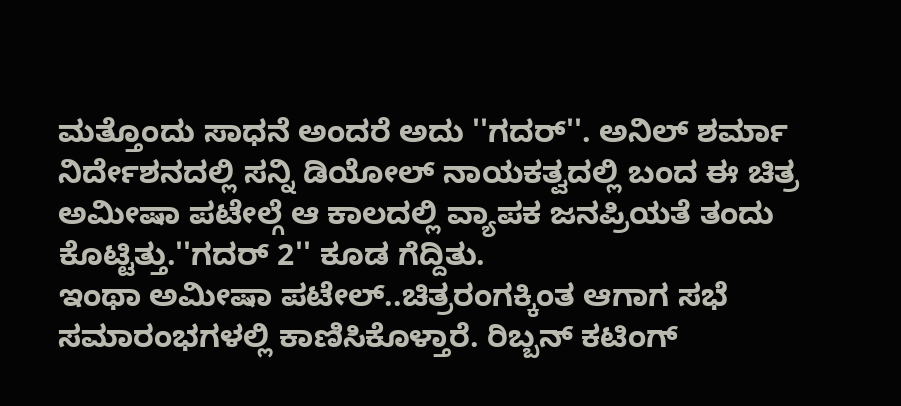ಮತ್ತೊಂದು ಸಾಧನೆ ಅಂದರೆ ಅದು ''ಗದರ್''. ಅನಿಲ್ ಶರ್ಮಾ ನಿರ್ದೇಶನದಲ್ಲಿ ಸನ್ನಿ ಡಿಯೋಲ್ ನಾಯಕತ್ವದಲ್ಲಿ ಬಂದ ಈ ಚಿತ್ರ ಅಮೀಷಾ ಪಟೇಲ್ಗೆ ಆ ಕಾಲದಲ್ಲಿ ವ್ಯಾಪಕ ಜನಪ್ರಿಯತೆ ತಂದು ಕೊಟ್ಟಿತ್ತು.''ಗದರ್ 2'' ಕೂಡ ಗೆದ್ದಿತು.
ಇಂಥಾ ಅಮೀಷಾ ಪಟೇಲ್..ಚಿತ್ರರಂಗಕ್ಕಿಂತ ಆಗಾಗ ಸಭೆ ಸಮಾರಂಭಗಳಲ್ಲಿ ಕಾಣಿಸಿಕೊಳ್ತಾರೆ. ರಿಬ್ಬನ್ ಕಟಿಂಗ್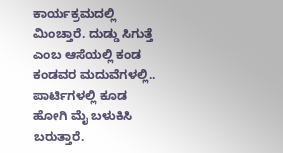ಕಾರ್ಯಕ್ರಮದಲ್ಲಿ ಮಿಂಚ್ತಾರೆ. ದುಡ್ಡು ಸಿಗುತ್ತೆ ಎಂಬ ಆಸೆಯಲ್ಲಿ ಕಂಡ ಕಂಡವರ ಮದುವೆಗಳಲ್ಲಿ.. ಪಾರ್ಟಿಗಳಲ್ಲಿ ಕೂಡ ಹೋಗಿ ಮೈ ಬಳುಕಿಸಿ ಬರುತ್ತಾರೆ.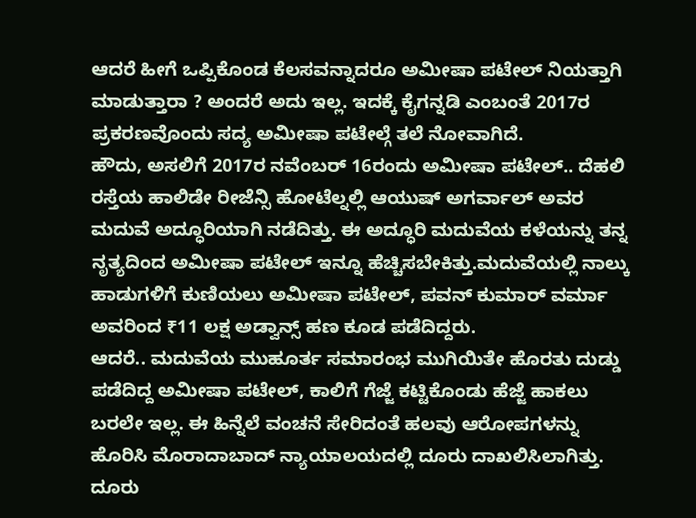ಆದರೆ ಹೀಗೆ ಒಪ್ಪಿಕೊಂಡ ಕೆಲಸವನ್ನಾದರೂ ಅಮೀಷಾ ಪಟೇಲ್ ನಿಯತ್ತಾಗಿ ಮಾಡುತ್ತಾರಾ ? ಅಂದರೆ ಅದು ಇಲ್ಲ. ಇದಕ್ಕೆ ಕೈಗನ್ನಡಿ ಎಂಬಂತೆ 2017ರ ಪ್ರಕರಣವೊಂದು ಸದ್ಯ ಅಮೀಷಾ ಪಟೇಲ್ಗೆ ತಲೆ ನೋವಾಗಿದೆ.
ಹೌದು, ಅಸಲಿಗೆ 2017ರ ನವೆಂಬರ್ 16ರಂದು ಅಮೀಷಾ ಪಟೇಲ್.. ದೆಹಲಿ ರಸ್ತೆಯ ಹಾಲಿಡೇ ರೀಜೆನ್ಸಿ ಹೋಟೆಲ್ನಲ್ಲಿ ಆಯುಷ್ ಅಗರ್ವಾಲ್ ಅವರ ಮದುವೆ ಅದ್ಧೂರಿಯಾಗಿ ನಡೆದಿತ್ತು. ಈ ಅದ್ಧೂರಿ ಮದುವೆಯ ಕಳೆಯನ್ನು ತನ್ನ ನೃತ್ಯದಿಂದ ಅಮೀಷಾ ಪಟೇಲ್ ಇನ್ನೂ ಹೆಚ್ಚಿಸಬೇಕಿತ್ತು.ಮದುವೆಯಲ್ಲಿ ನಾಲ್ಕು ಹಾಡುಗಳಿಗೆ ಕುಣಿಯಲು ಅಮೀಷಾ ಪಟೇಲ್, ಪವನ್ ಕುಮಾರ್ ವರ್ಮಾ ಅವರಿಂದ ₹11 ಲಕ್ಷ ಅಡ್ವಾನ್ಸ್ ಹಣ ಕೂಡ ಪಡೆದಿದ್ದರು.
ಆದರೆ.. ಮದುವೆಯ ಮುಹೂರ್ತ ಸಮಾರಂಭ ಮುಗಿಯಿತೇ ಹೊರತು ದುಡ್ಡು ಪಡೆದಿದ್ದ ಅಮೀಷಾ ಪಟೇಲ್, ಕಾಲಿಗೆ ಗೆಜ್ಜೆ ಕಟ್ಟಿಕೊಂಡು ಹೆಜ್ಜೆ ಹಾಕಲು ಬರಲೇ ಇಲ್ಲ. ಈ ಹಿನ್ನೆಲೆ ವಂಚನೆ ಸೇರಿದಂತೆ ಹಲವು ಆರೋಪಗಳನ್ನು ಹೊರಿಸಿ ಮೊರಾದಾಬಾದ್ ನ್ಯಾಯಾಲಯದಲ್ಲಿ ದೂರು ದಾಖಲಿಸಿಲಾಗಿತ್ತು.
ದೂರು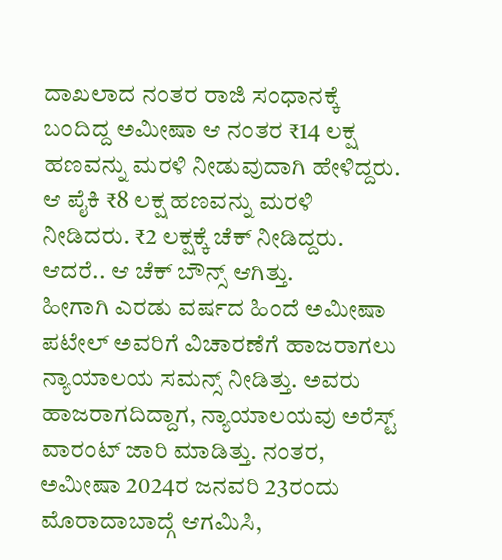ದಾಖಲಾದ ನಂತರ ರಾಜಿ ಸಂಧಾನಕ್ಕೆ ಬಂದಿದ್ದ ಅಮೀಷಾ ಆ ನಂತರ ₹14 ಲಕ್ಷ ಹಣವನ್ನು ಮರಳಿ ನೀಡುವುದಾಗಿ ಹೇಳಿದ್ದರು. ಆ ಪೈಕಿ ₹8 ಲಕ್ಷ ಹಣವನ್ನು ಮರಳಿ ನೀಡಿದರು. ₹2 ಲಕ್ಷಕ್ಕೆ ಚೆಕ್ ನೀಡಿದ್ದರು. ಆದರೆ.. ಆ ಚೆಕ್ ಬೌನ್ಸ್ ಆಗಿತ್ತು.
ಹೀಗಾಗಿ ಎರಡು ವರ್ಷದ ಹಿಂದೆ ಅಮೀಷಾ ಪಟೇಲ್ ಅವರಿಗೆ ವಿಚಾರಣೆಗೆ ಹಾಜರಾಗಲು ನ್ಯಾಯಾಲಯ ಸಮನ್ಸ್ ನೀಡಿತ್ತು. ಅವರು ಹಾಜರಾಗದಿದ್ದಾಗ, ನ್ಯಾಯಾಲಯವು ಅರೆಸ್ಟ್ ವಾರಂಟ್ ಜಾರಿ ಮಾಡಿತ್ತು. ನಂತರ, ಅಮೀಷಾ 2024ರ ಜನವರಿ 23ರಂದು ಮೊರಾದಾಬಾದ್ಗೆ ಆಗಮಿಸಿ,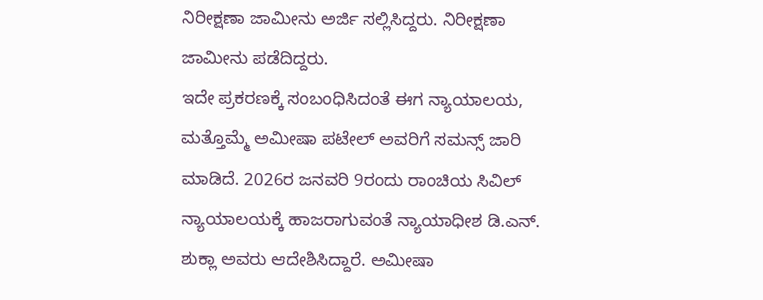ನಿರೀಕ್ಷಣಾ ಜಾಮೀನು ಅರ್ಜಿ ಸಲ್ಲಿಸಿದ್ದರು. ನಿರೀಕ್ಷಣಾ ಜಾಮೀನು ಪಡೆದಿದ್ದರು.
ಇದೇ ಪ್ರಕರಣಕ್ಕೆ ಸಂಬಂಧಿಸಿದಂತೆ ಈಗ ನ್ಯಾಯಾಲಯ, ಮತ್ತೊಮ್ಮೆ ಅಮೀಷಾ ಪಟೇಲ್ ಅವರಿಗೆ ಸಮನ್ಸ್ ಜಾರಿ ಮಾಡಿದೆ. 2026ರ ಜನವರಿ 9ರಂದು ರಾಂಚಿಯ ಸಿವಿಲ್ ನ್ಯಾಯಾಲಯಕ್ಕೆ ಹಾಜರಾಗುವಂತೆ ನ್ಯಾಯಾಧೀಶ ಡಿ.ಎನ್. ಶುಕ್ಲಾ ಅವರು ಆದೇಶಿಸಿದ್ದಾರೆ. ಅಮೀಷಾ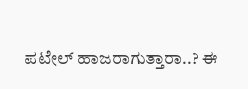ಪಟೇಲ್ ಹಾಜರಾಗುತ್ತಾರಾ..? ಈ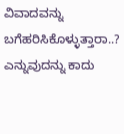ವಿವಾದವನ್ನು ಬಗೆಹರಿಸಿಕೊಳ್ಳುತ್ತಾರಾ..? ಎನ್ನುವುದನ್ನು ಕಾದು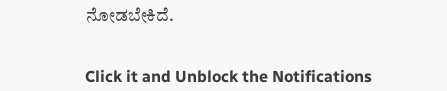ನೋಡಬೇಕಿದೆ.


Click it and Unblock the Notifications